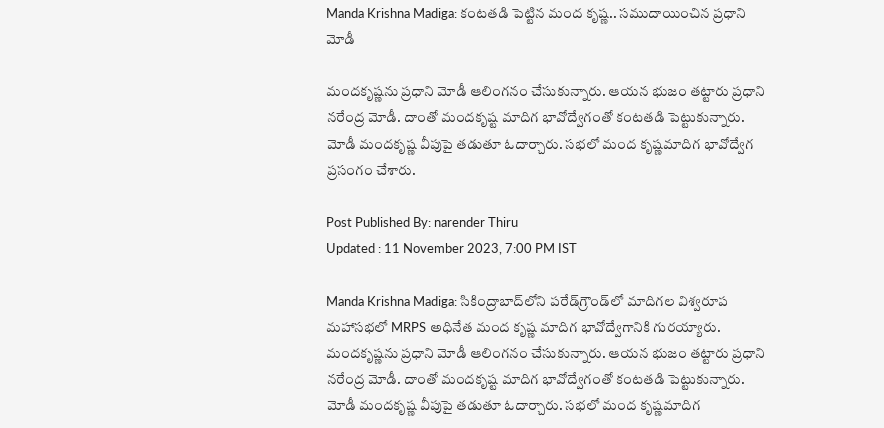Manda Krishna Madiga: కంటతడి పెట్టిన మంద కృష్ణ.. సముదాయించిన ప్రధాని మోడీ

మందకృష్ణను ప్రధాని మోడీ ఆలింగనం చేసుకున్నారు. ఆయన భుజం తట్టారు ప్రధాని నరేంద్ర మోడీ. దాంతో మందకృష్ట మాదిగ భావోద్వేగంతో కంటతడి పెట్టుకున్నారు. మోడీ మందకృష్ణ వీపుపై తడుతూ ఓదార్చారు. సభలో మంద కృష్ణమాదిగ భావోద్వేగ ప్రసంగం చేశారు.

Post Published By: narender Thiru
Updated : 11 November 2023, 7:00 PM IST

Manda Krishna Madiga: సికింద్రాబాద్‌లోని పరేడ్‌గ్రౌండ్‌లో మాదిగల విశ్వరూప మహాసభలో MRPS అధినేత మంద కృష్ణ మాదిగ భావోద్వేగానికి గురయ్యారు. మందకృష్ణను ప్రధాని మోడీ ఆలింగనం చేసుకున్నారు. ఆయన భుజం తట్టారు ప్రధాని నరేంద్ర మోడీ. దాంతో మందకృష్ట మాదిగ భావోద్వేగంతో కంటతడి పెట్టుకున్నారు. మోడీ మందకృష్ణ వీపుపై తడుతూ ఓదార్చారు. సభలో మంద కృష్ణమాదిగ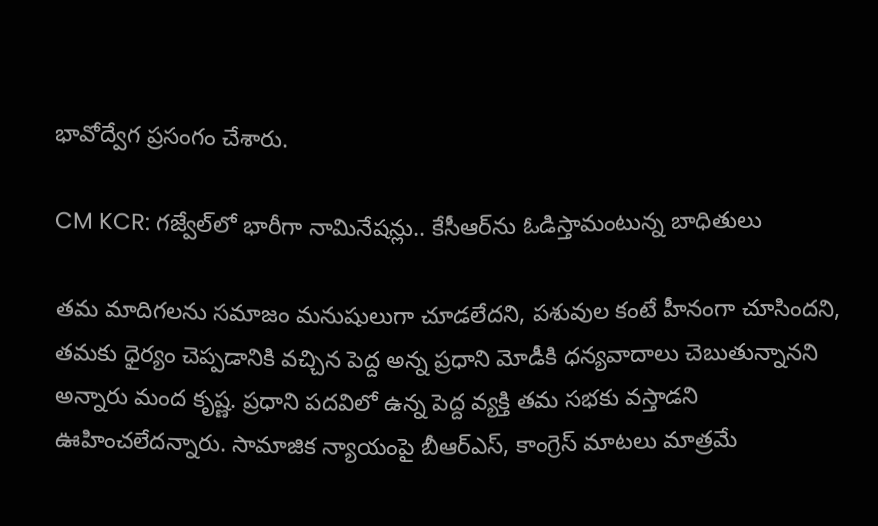భావోద్వేగ ప్రసంగం చేశారు.

CM KCR: గజ్వేల్‌లో భారీగా నామినేషన్లు.. కేసీఆర్‌ను ఓడిస్తామంటున్న బాధితులు

తమ మాదిగలను సమాజం మనుషులుగా చూడలేదని, పశువుల కంటే హీనంగా చూసిందని, తమకు ధైర్యం చెప్పడానికి వచ్చిన పెద్ద అన్న ప్రధాని మోడీకి ధన్యవాదాలు చెబుతున్నానని అన్నారు మంద కృష్ణ. ప్రధాని పదవిలో ఉన్న పెద్ద వ్యక్తి తమ సభకు వస్తాడని ఊహించలేదన్నారు. సామాజిక న్యాయంపై బీఆర్‌ఎస్‌, కాంగ్రెస్‌ మాటలు మాత్రమే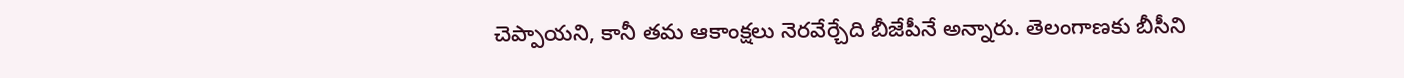చెప్పాయని, కానీ తమ ఆకాంక్షలు నెరవేర్చేది బీజేపీనే అన్నారు. తెలంగాణకు బీసీని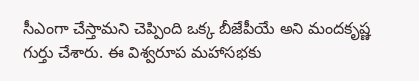సీఎంగా చేస్తామని చెప్పింది ఒక్క బీజేపీయే అని మందకృష్ణ గుర్తు చేశారు. ఈ విశ్వరూప మహాసభకు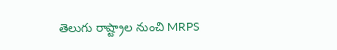తెలుగు రాష్ట్రాల నుంచి MRPS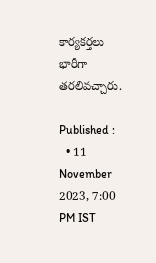కార్యకర్తలు భారీగా తరలివచ్చారు.

Published :
  • 11 November 2023, 7:00 PM IST